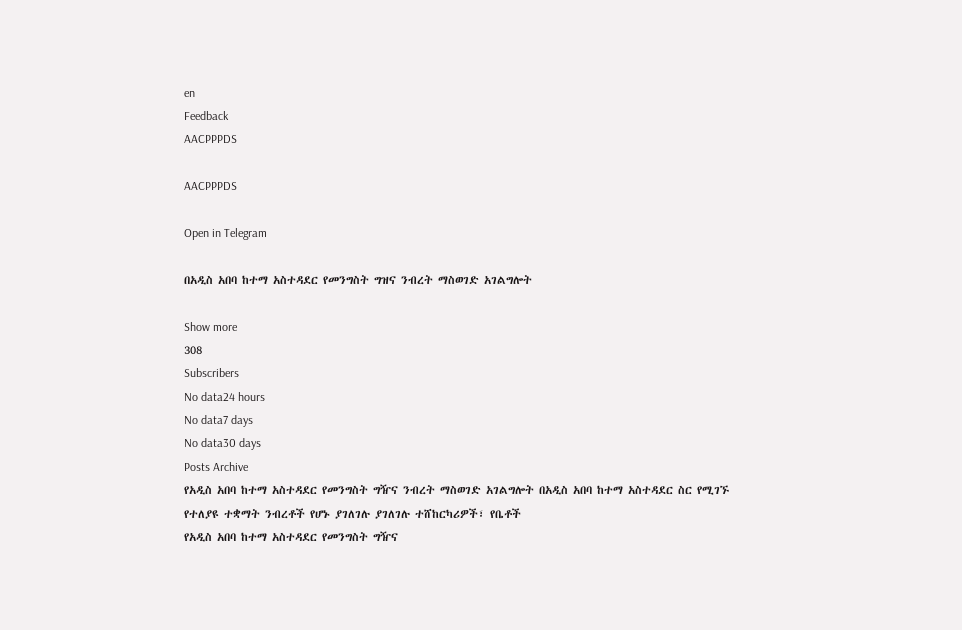en
Feedback
AACPPPDS

AACPPPDS

Open in Telegram

በአዲስ አበባ ከተማ አስተዳደር የመንግስት ግዝና ንብረት ማስወገድ አገልግሎት

Show more
308
Subscribers
No data24 hours
No data7 days
No data30 days
Posts Archive
የአዲስ አበባ ከተማ አስተዳደር የመንግስት ግዥና ንብረት ማስወገድ አገልግሎት በአዲስ አበባ ከተማ አስተዳደር ስር የሚገኙ የተለያዩ ተቋማት ንብረቶች የሆኑ ያገለገሉ ያገለገሉ ተሸከርካሪዎች፣ የቤቶች
የአዲስ አበባ ከተማ አስተዳደር የመንግስት ግዥና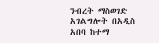ንብረት ማስወገድ አገልግሎት በአዲስ አበባ ከተማ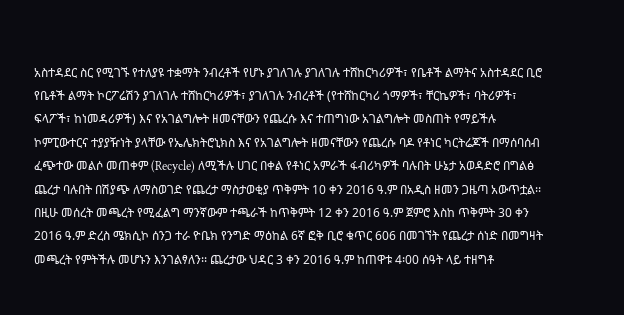አስተዳደር ስር የሚገኙ የተለያዩ ተቋማት ንብረቶች የሆኑ ያገለገሉ ያገለገሉ ተሸከርካሪዎች፣ የቤቶች ልማትና አስተዳደር ቢሮ የቤቶች ልማት ኮርፖሬሽን ያገለገሉ ተሸከርካሪዎች፣ ያገለገሉ ንብረቶች (የተሸከርካሪ ጎማዎች፣ ቸርኬዎች፣ ባትሪዎች፣ ፍላፖች፣ ከነመዳሪዎች) እና የአገልግሎት ዘመናቸውን የጨረሱ እና ተጠግነው አገልግሎት መስጠት የማይችሉ ኮምፒውተርና ተያያዥነት ያላቸው የኤሌክትሮኒክስ እና የአገልግሎት ዘመናቸውን የጨረሱ ባዶ የቶነር ካርትሬጆች በማሰባሰብ ፈጭተው መልሶ መጠቀም (Recycle) ለሚችሉ ሀገር በቀል የቶነር አምራች ፋብሪካዎች ባሉበት ሁኔታ አወዳድሮ በግልፅ ጨረታ ባሉበት በሽያጭ ለማስወገድ የጨረታ ማስታወቂያ ጥቅምት 10 ቀን 2016 ዓ.ም በአዲስ ዘመን ጋዜጣ አውጥቷል፡፡ በዚሁ መሰረት መጫረት የሚፈልግ ማንኛውም ተጫራች ከጥቅምት 12 ቀን 2016 ዓ.ም ጀምሮ እስከ ጥቅምት 30 ቀን 2016 ዓ.ም ድረስ ሜክሲኮ ሰንጋ ተራ ዮቤክ የንግድ ማዕከል 6ኛ ፎቅ ቢሮ ቁጥር 606 በመገኘት የጨረታ ሰነድ በመግዛት መጫረት የምትችሉ መሆኑን እንገልፃለን፡፡ ጨረታው ህዳር 3 ቀን 2016 ዓ.ም ከጠዋቱ 4፡00 ሰዓት ላይ ተዘግቶ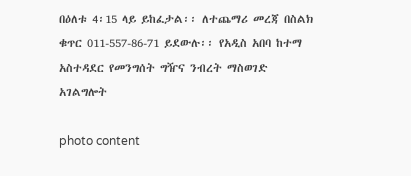በዕለቱ 4፡15 ላይ ይከፈታል፡፡ ለተጨማሪ መረጃ በስልክ ቁጥር 011-557-86-71 ይደውሉ፡፡ የአዲስ አበባ ከተማ አስተዳደር የመንግሰት ግዥና ንብረት ማስወገድ አገልግሎት

photo content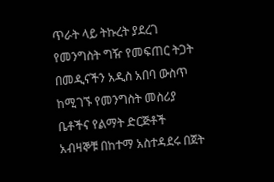ጥራት ላይ ትኩረት ያደረገ የመንግስት ግዥ የመፍጠር ትጋት በመዲናችን አዲስ አበባ ውስጥ ከሚገኙ የመንግስት መስሪያ ቤቶችና የልማት ድርጅቶች አብዛኞቹ በከተማ አስተዳደሩ በጀት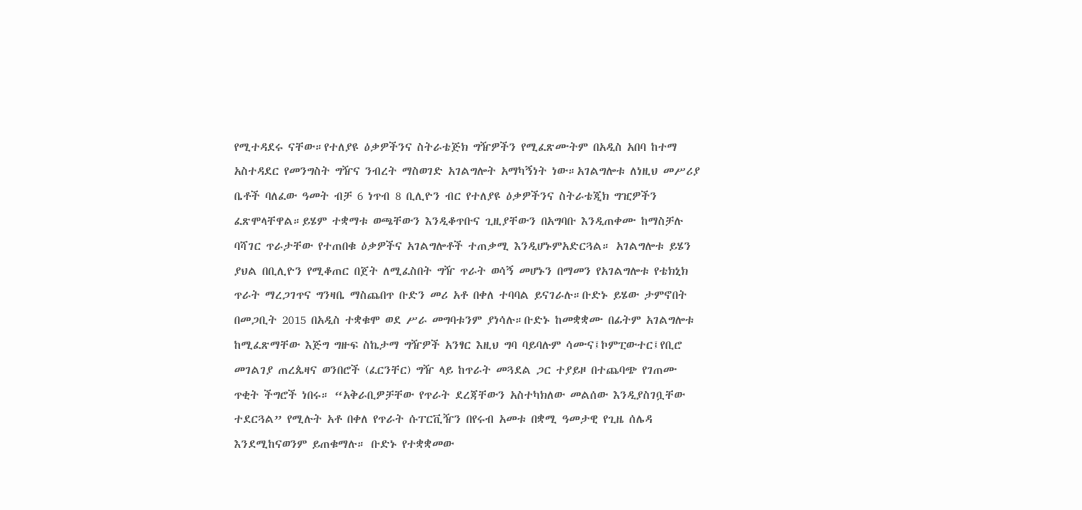የሚተዳደሩ ናቸው።የተለያዩ ዕቃዎችንና ስትራቴጅክ ግዥዎችን የሚፈጽሙትም በአዲስ አበባ ከተማ አስተዳደር የመንግስት ግዥና ንብረት ማስወገድ አገልግሎት አማካኝነት ነው።አገልግሎቱ ለነዚህ መሥሪያ ቤቶች ባለፈው ዓመት ብቻ 6 ነጥብ 8 ቢሊዮን ብር የተለያዩ ዕቃዎችንና ስትራቴጂክ ግዢዎችን ፈጽሞላቸዋል።ይሄም ተቋማቱ ወጫቸውን እንዲቆጥቡና ጊዚያቸውን በአግባቡ እንዲጠቀሙ ከማስቻሉ ባሻገር ጥራታቸው የተጠበቁ ዕቃዎችና አገልግሎቶች ተጠቃሚ እንዲሆኑምአድርጓል። አገልግሎቱ ይሄን ያህል በቢሊዮን የሚቆጠር በጀት ለሚፈስበት ግዥ ጥራት ወሳኝ መሆኑን በማመን የአገልግሎቱ የቴክኒክ ጥራት ማረጋገጥና ግንዛቤ ማስጨበጥ ቡድን መሪ አቶ በቀለ ተባባል ይናገራሉ።ቡድኑ ይሄው ታምኖበት በመጋቢት 2015 በአዲስ ተቋቁሞ ወደ ሥራ መግባቱንም ያነሳሉ።ቡድኑ ከመቋቋሙ በፊትም አገልግሎቱ ከሚፈጽማቸው እጅግ ግዙፍ ስኬታማ ግዥዎች አንፃር እዚህ ግባ ባይባሉም ሳሙና፤ኮምፒውተር፤የቢሮ መገልገያ ጠረጴዛና ወንበሮች (ፈርንቸር) ግዥ ላይ ከጥራት መጓደል ጋር ተያይዞ በተጨባጭ የገጠሙ ጥቂት ችግሮች ነበሩ። “አቅራቢዎቻቸው የጥራት ደረጃቸውን አስተካክለው መልሰው እንዲያስገቧቸው ተደርጓል” የሚሉት አቶ በቀለ የጥራት ሱፐርቪዥን በየሩብ አመቱ በቋሚ ዓመታዊ የጊዜ ሰሌዳ እንደሚከናወንም ይጠቁማሉ። ቡድኑ የተቋቋመው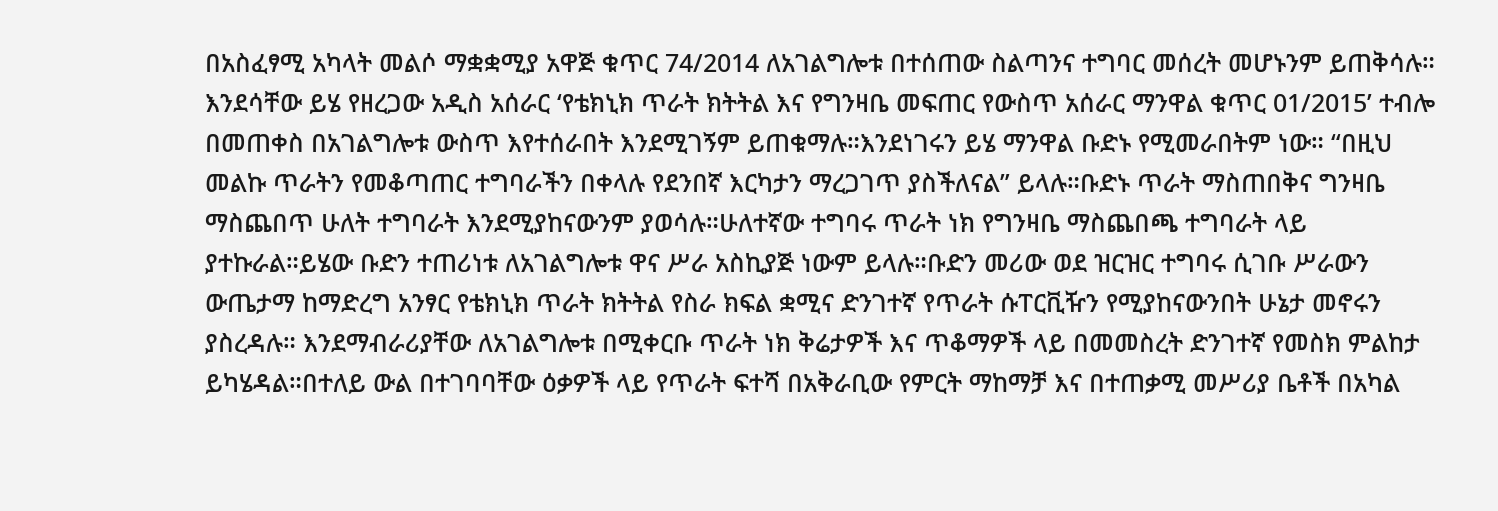በአስፈፃሚ አካላት መልሶ ማቋቋሚያ አዋጅ ቁጥር 74/2014 ለአገልግሎቱ በተሰጠው ስልጣንና ተግባር መሰረት መሆኑንም ይጠቅሳሉ። እንደሳቸው ይሄ የዘረጋው አዲስ አሰራር ‘የቴክኒክ ጥራት ክትትል እና የግንዛቤ መፍጠር የውስጥ አሰራር ማንዋል ቁጥር 01/2015’ ተብሎ በመጠቀስ በአገልግሎቱ ውስጥ እየተሰራበት እንደሚገኝም ይጠቁማሉ።እንደነገሩን ይሄ ማንዋል ቡድኑ የሚመራበትም ነው። “በዚህ መልኩ ጥራትን የመቆጣጠር ተግባራችን በቀላሉ የደንበኛ እርካታን ማረጋገጥ ያስችለናል” ይላሉ።ቡድኑ ጥራት ማስጠበቅና ግንዛቤ ማስጨበጥ ሁለት ተግባራት እንደሚያከናውንም ያወሳሉ።ሁለተኛው ተግባሩ ጥራት ነክ የግንዛቤ ማስጨበጫ ተግባራት ላይ ያተኩራል።ይሄው ቡድን ተጠሪነቱ ለአገልግሎቱ ዋና ሥራ አስኪያጅ ነውም ይላሉ።ቡድን መሪው ወደ ዝርዝር ተግባሩ ሲገቡ ሥራውን ውጤታማ ከማድረግ አንፃር የቴክኒክ ጥራት ክትትል የስራ ክፍል ቋሚና ድንገተኛ የጥራት ሱፐርቪዥን የሚያከናውንበት ሁኔታ መኖሩን ያስረዳሉ። እንደማብራሪያቸው ለአገልግሎቱ በሚቀርቡ ጥራት ነክ ቅሬታዎች እና ጥቆማዎች ላይ በመመስረት ድንገተኛ የመስክ ምልከታ ይካሄዳል።በተለይ ውል በተገባባቸው ዕቃዎች ላይ የጥራት ፍተሻ በአቅራቢው የምርት ማከማቻ እና በተጠቃሚ መሥሪያ ቤቶች በአካል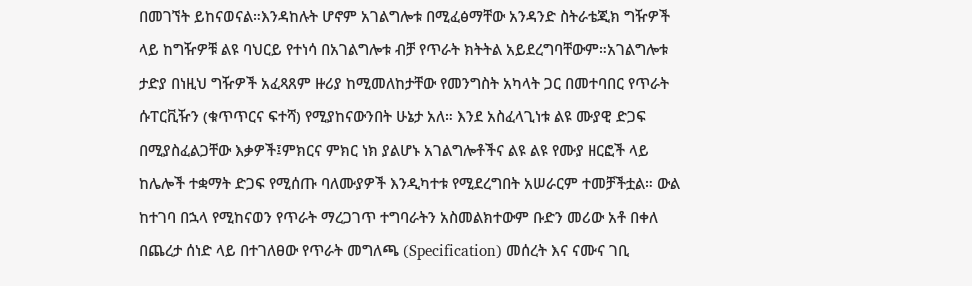በመገኘት ይከናወናል።እንዳከሉት ሆኖም አገልግሎቱ በሚፈፅማቸው አንዳንድ ስትራቴጂክ ግዥዎች ላይ ከግዥዎቹ ልዩ ባህርይ የተነሳ በአገልግሎቱ ብቻ የጥራት ክትትል አይደረግባቸውም።አገልግሎቱ ታድያ በነዚህ ግዥዎች አፈጻጸም ዙሪያ ከሚመለከታቸው የመንግስት አካላት ጋር በመተባበር የጥራት ሱፐርቪዥን (ቁጥጥርና ፍተሻ) የሚያከናውንበት ሁኔታ አለ። እንደ አስፈላጊነቱ ልዩ ሙያዊ ድጋፍ በሚያስፈልጋቸው እቃዎች፤ምክርና ምክር ነክ ያልሆኑ አገልግሎቶችና ልዩ ልዩ የሙያ ዘርፎች ላይ ከሌሎች ተቋማት ድጋፍ የሚሰጡ ባለሙያዎች እንዲካተቱ የሚደረግበት አሠራርም ተመቻችቷል። ውል ከተገባ በኋላ የሚከናወን የጥራት ማረጋገጥ ተግባራትን አስመልክተውም ቡድን መሪው አቶ በቀለ በጨረታ ሰነድ ላይ በተገለፀው የጥራት መግለጫ (Specification) መሰረት እና ናሙና ገቢ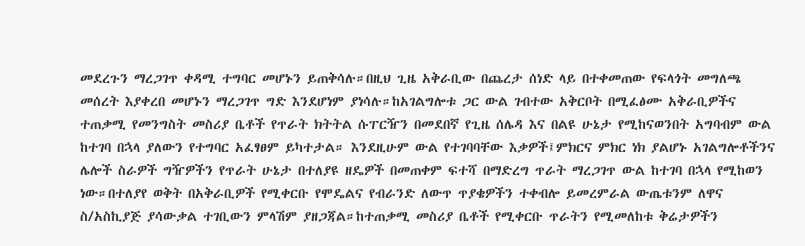መደረጉን ማረጋገጥ ቀዳሚ ተግባር መሆኑን ይጠቅሳሉ።በዚህ ጊዜ አቅራቢው በጨረታ ሰነድ ላይ በተቀመጠው የፍላጎት መግለጫ መሰረት እያቀረበ መሆኑን ማረጋገጥ ግድ እንደሆነም ያነሳሉ።ከአገልግሎቱ ጋር ውል ገብተው አቅርቦት በሚፈፅሙ አቅራቢዎችና ተጠቃሚ የመንግስት መስሪያ ቤቶች የጥራት ክትትል ሱፐርዥን በመደበኛ የጊዜ ሰሌዳ እና በልዩ ሁኔታ የሚከናወንበት አግባብም ውል ከተገባ በኋላ ያለውን የተግባር አፈፃፀም ይካተታል። እንደዚሁም ውል የተገባባቸው እቃዎች፤ምክርና ምክር ነክ ያልሆኑ አገልግሎቶችንና ሌሎች ስራዎች ግዥዎችን የጥራት ሁኔታ በተለያዩ ዘዴዎች በመጠቀም ፍተሻ በማድረግ ጥራት ማረጋገጥ ውል ከተገባ በኋላ የሚከወን ነው።በተለያየ ወቅት በአቅራቢዎች የሚቀርቡ የሞዴልና የብራንድ ለውጥ ጥያቄዎችን ተቀብሎ ይመረምራል ውጤቱንም ለዋና ስ/አስኪያጅ ያሳውቃል ተገቢውን ምላሽም ያዘጋጃል።ከተጠቃሚ መስሪያ ቤቶች የሚቀርቡ ጥራትን የሚመለከቱ ቅሬታዎችን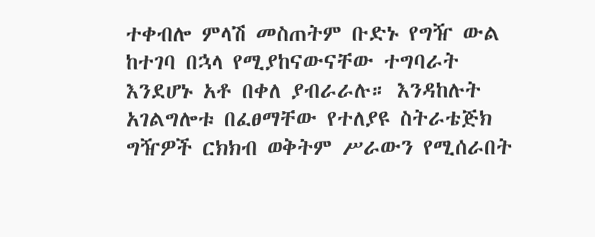ተቀብሎ ምላሽ መስጠትም ቡድኑ የግዥ ውል ከተገባ በኋላ የሚያከናውናቸው ተግባራት እንደሆኑ አቶ በቀለ ያብራራሉ። እንዳከሉት አገልግሎቱ በፈፀማቸው የተለያዩ ስትራቴጅክ ግዥዎች ርክክብ ወቅትም ሥራውን የሚሰራበት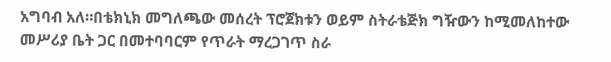አግባብ አለ።በቴክኒክ መግለጫው መሰረት ፕሮጀክቱን ወይም ስትራቴጅክ ግዥውን ከሚመለከተው መሥሪያ ቤት ጋር በመተባባርም የጥራት ማረጋገጥ ስራ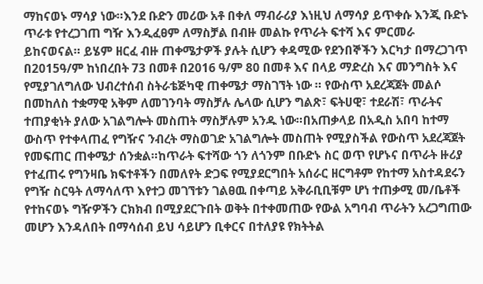ማከናወኑ ማሳያ ነው።እንደ ቡድን መሪው አቶ በቀለ ማብራሪያ እነዚህ ለማሳያ ይጥቀሱ እንጂ ቡድኑ ጥራቱ የተረጋገጠ ግዥ እንዲፈፀም ለማስቻል በብዙ መልኩ የጥራት ፍተሻ እና ምርመራ ይከናወናል። ይሄም ዘርፈ ብዙ ጠቀሜታዎች ያሉት ሲሆን ቀዳሚው የደንበኞችን እርካታ በማረጋገጥ በ2015ዓ/ም ከነበረበት 73 በመቶ በ2016 ዓ/ም 80 በመቶ እና በላይ ማድረስ እና መንግስት እና የሚያገለግለው ህብረተሰብ ስትራቴጅካዊ ጠቀሜታ ማስገኘት ነው ። የውስጥ አደረጃጀት መልሶ በመከለስ ተቋማዊ አቅም ለመገንባት ማስቻሉ ሌላው ሲሆን ግልጽ፣ ፍትሀዊ፣ ተደራሽ፣ ጥራትና ተጠያቂነት ያለው አገልግሎት መስጠት ማስቻሉም አንዱ ነው።በአጠቃላይ በአዲስ አበባ ከተማ ውስጥ የተቀላጠፈ የግዥና ንብረት ማስወገድ አገልግሎት መስጠት የሚያስችል የውስጥ አደረጃጀት የመፍጠር ጠቀሜታ ሰንቋል።ከጥራት ፍተሻው ጎን ለጎንም በቡድኑ ስር ወጥ የሆኑና በጥራት ዙሪያ የተፈጠሩ የግንዛቤ ክፍተቶችን በመለየት ድጋፍ የሚያደርግበት አሰራር ዘርግቶም የከተማ አስተዳደሩን የግዥ ስርዓት ለማሳለጥ እየተጋ መገኘቱን ገልፀዉ በቀጣይ አቅራቢቢቹም ሆነ ተጠቃሚ መ/ቤቶች የተከናወኑ ግዥዎችን ርክክብ በሚያደርጉበት ወቅት በተቀመጠው የውል አግባብ ጥራትን አረጋግጠው መሆን እንዳለበት በማሳሰብ ይህ ሳይሆን ቢቀርና በተለያዩ የክትትል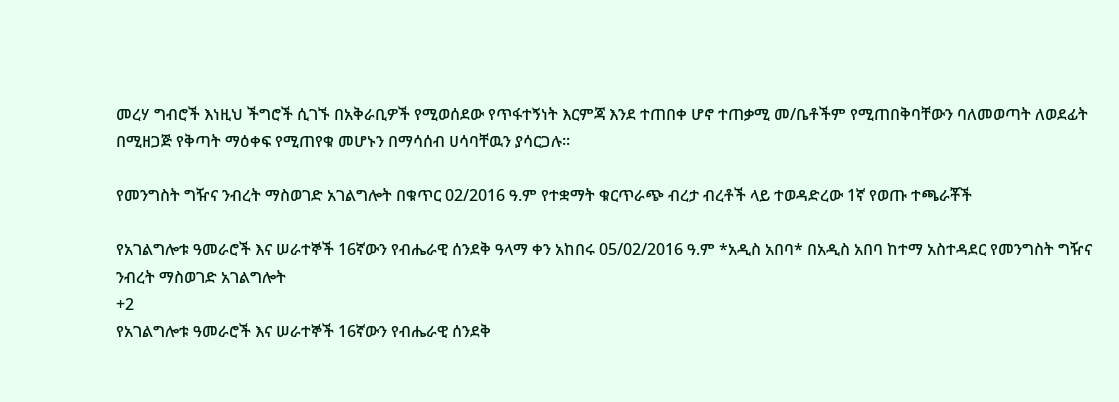መረሃ ግብሮች እነዚህ ችግሮች ሲገኙ በአቅራቢዎች የሚወሰደው የጥፋተኝነት እርምጃ እንደ ተጠበቀ ሆኖ ተጠቃሚ መ/ቤቶችም የሚጠበቅባቸውን ባለመወጣት ለወደፊት በሚዘጋጅ የቅጣት ማዕቀፍ የሚጠየቁ መሆኑን በማሳሰብ ሀሳባቸዉን ያሳርጋሉ።

የመንግስት ግዥና ንብረት ማስወገድ አገልግሎት በቁጥር 02/2016 ዓ.ም የተቋማት ቁርጥራጭ ብረታ ብረቶች ላይ ተወዳድረው 1ኛ የወጡ ተጫራቾች

የአገልግሎቱ ዓመራሮች እና ሠራተኞች 16ኛውን የብሔራዊ ሰንደቅ ዓላማ ቀን አከበሩ 05/02/2016 ዓ.ም *አዲስ አበባ* በአዲስ አበባ ከተማ አስተዳደር የመንግስት ግዥና ንብረት ማስወገድ አገልግሎት
+2
የአገልግሎቱ ዓመራሮች እና ሠራተኞች 16ኛውን የብሔራዊ ሰንደቅ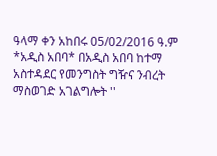ዓላማ ቀን አከበሩ 05/02/2016 ዓ.ም *አዲስ አበባ* በአዲስ አበባ ከተማ አስተዳደር የመንግስት ግዥና ንብረት ማስወገድ አገልግሎት ''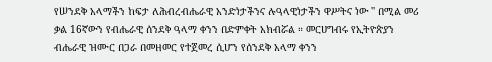የሠንደቅ አላማችን ከፍታ ለሕብረብሔራዊ አንድነታችንና ሉዓላዊነታችን ዋሥትና ነው '' በሚል መሪ ቃል 16ኛውን የብሔራዊ ሰንደቅ ዓላማ ቀንን በድምቀት አክብሯል ። መርሀግብሩ የኢትዮጵያን ብሔራዊ ዝሙር በጋራ በመዘመር የተጀመረ ሲሆን የሰንደቅ አላማ ቀንን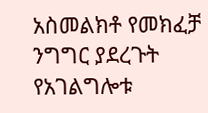አስመልክቶ የመክፈቻ ንግግር ያደረጉት የአገልግሎቱ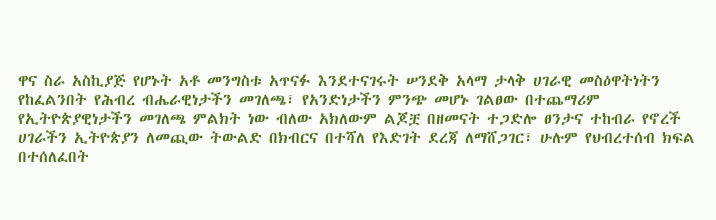ዋና ስራ አስኪያጅ የሆኑት አቶ መንግስቱ አጥናፉ እንደተናገሩት ሠንደቅ አላማ ታላቅ ሀገራዊ መስዕዋትነትን የከፈልንበት የሕብረ ብሔራዊነታችን መገለጫ፣ የአንድነታችን ምንጭ መሆኑ ገልፀው በተጨማሪም የኢትዮጵያዊነታችን መገለጫ ምልክት ነው ብለው አክለውም ልጆቿ በዘመናት ተጋድሎ ፀንታና ተከብራ የኖረች ሀገራችን ኢትዮጵያን ለመጪው ትውልድ በክብርና በተሻለ የእድገት ደረጃ ለማሸጋገር፣ ሁሉም የህብረተሰብ ክፍል በተሰለፈበት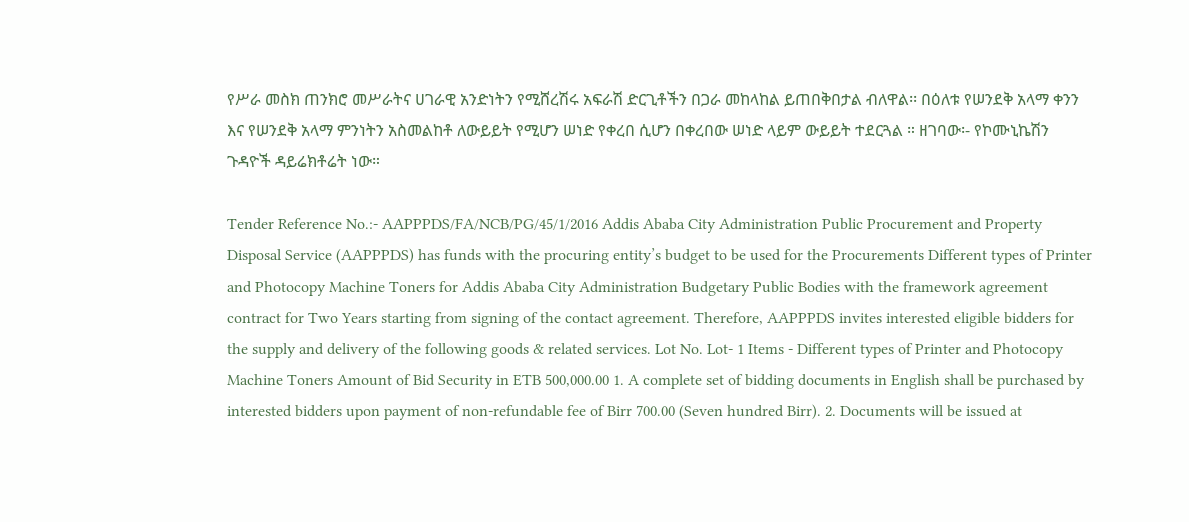የሥራ መስክ ጠንክሮ መሥራትና ሀገራዊ አንድነትን የሚሸረሽሩ አፍራሽ ድርጊቶችን በጋራ መከላከል ይጠበቅበታል ብለዋል፡፡ በዕለቱ የሠንደቅ አላማ ቀንን እና የሠንደቅ አላማ ምንነትን አስመልከቶ ለውይይት የሚሆን ሠነድ የቀረበ ሲሆን በቀረበው ሠነድ ላይም ውይይት ተደርጓል ። ዘገባው፡- የኮሙኒኬሽን ጉዳዮች ዳይሬክቶሬት ነው።

Tender Reference No.:- AAPPPDS/FA/NCB/PG/45/1/2016 Addis Ababa City Administration Public Procurement and Property Disposal Service (AAPPPDS) has funds with the procuring entity’s budget to be used for the Procurements Different types of Printer and Photocopy Machine Toners for Addis Ababa City Administration Budgetary Public Bodies with the framework agreement contract for Two Years starting from signing of the contact agreement. Therefore, AAPPPDS invites interested eligible bidders for the supply and delivery of the following goods & related services. Lot No. Lot- 1 Items - Different types of Printer and Photocopy Machine Toners Amount of Bid Security in ETB 500,000.00 1. A complete set of bidding documents in English shall be purchased by interested bidders upon payment of non-refundable fee of Birr 700.00 (Seven hundred Birr). 2. Documents will be issued at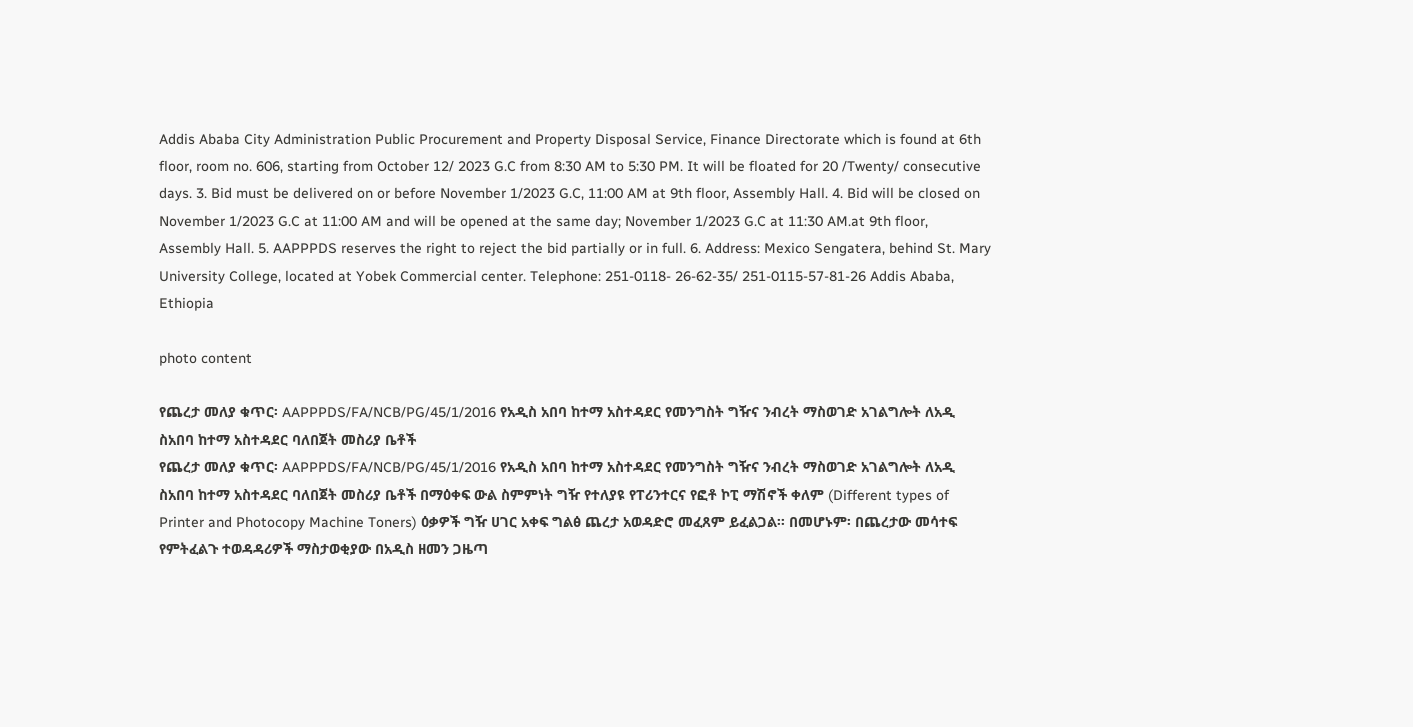Addis Ababa City Administration Public Procurement and Property Disposal Service, Finance Directorate which is found at 6th floor, room no. 606, starting from October 12/ 2023 G.C from 8:30 AM to 5:30 PM. It will be floated for 20 /Twenty/ consecutive days. 3. Bid must be delivered on or before November 1/2023 G.C, 11:00 AM at 9th floor, Assembly Hall. 4. Bid will be closed on November 1/2023 G.C at 11:00 AM and will be opened at the same day; November 1/2023 G.C at 11:30 AM.at 9th floor, Assembly Hall. 5. AAPPPDS reserves the right to reject the bid partially or in full. 6. Address: Mexico Sengatera, behind St. Mary University College, located at Yobek Commercial center. Telephone: 251-0118- 26-62-35/ 251-0115-57-81-26 Addis Ababa, Ethiopia

photo content

የጨረታ መለያ ቁጥር፡ AAPPPDS/FA/NCB/PG/45/1/2016 የአዲስ አበባ ከተማ አስተዳደር የመንግስት ግዥና ንብረት ማስወገድ አገልግሎት ለአዲ ስአበባ ከተማ አስተዳደር ባለበጀት መስሪያ ቤቶች
የጨረታ መለያ ቁጥር፡ AAPPPDS/FA/NCB/PG/45/1/2016 የአዲስ አበባ ከተማ አስተዳደር የመንግስት ግዥና ንብረት ማስወገድ አገልግሎት ለአዲ ስአበባ ከተማ አስተዳደር ባለበጀት መስሪያ ቤቶች በማዕቀፍ ውል ስምምነት ግዥ የተለያዩ የፐሪንተርና የፎቶ ኮፒ ማሽኖች ቀለም (Different types of Printer and Photocopy Machine Toners) ዕቃዎች ግዥ ሀገር አቀፍ ግልፅ ጨረታ አወዳድሮ መፈጸም ይፈልጋል፡፡ በመሆኑም፡ በጨረታው መሳተፍ የምትፈልጉ ተወዳዳሪዎች ማስታወቂያው በአዲስ ዘመን ጋዜጣ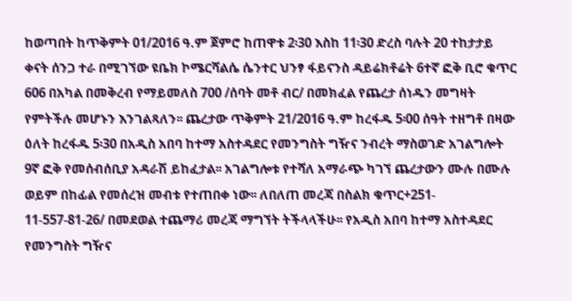ከወጣበት ከጥቅምት 01/2016 ዓ.ም ጀምሮ ከጠዋቱ 2፡30 እስከ 11፡30 ድረስ ባሉት 20 ተከታታይ ቀናት ሰንጋ ተራ በሚገኘው ዩቤክ ኮሜርሻልሴ ሴንተር ህንፃ ፋይናንስ ዳይሬክቶሬት 6ተኛ ፎቅ ቢሮ ቁጥር 606 በአካል በመቅረብ የማይመለስ 700 /ሰባት መቶ ብር/ በመክፈል የጨረታ ሰነዱን መግዛት የምትችሉ መሆኑን እንገልጻለን፡፡ ጨረታው ጥቅምት 21/2016 ዓ.ም ከረፋዱ 5፡00 ሰዓት ተዘግቶ በዛው ዕለት ከረፋዱ 5፡30 በአዲስ አበባ ከተማ አስተዳደር የመንግስት ግዥና ንብረት ማስወገድ አገልግሎት 9ኛ ፎቅ የመሰብሰቢያ አዳራሽ ይከፈታል፡፡ አገልግሎቱ የተሻለ አማራጭ ካገኘ ጨረታውን ሙሉ በሙሉ ወይም በከፊል የመሰረዝ መብቱ የተጠበቀ ነው፡፡ ለበለጠ መረጃ በስልክ ቁጥር+251- 11-557-81-26/ በመደወል ተጨማሪ መረጃ ማግኘት ትችላላችሁ፡፡ የአዲስ አበባ ከተማ አስተዳደር የመንግስት ግዥና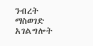ንብረት ማስወገድ አገልግሎት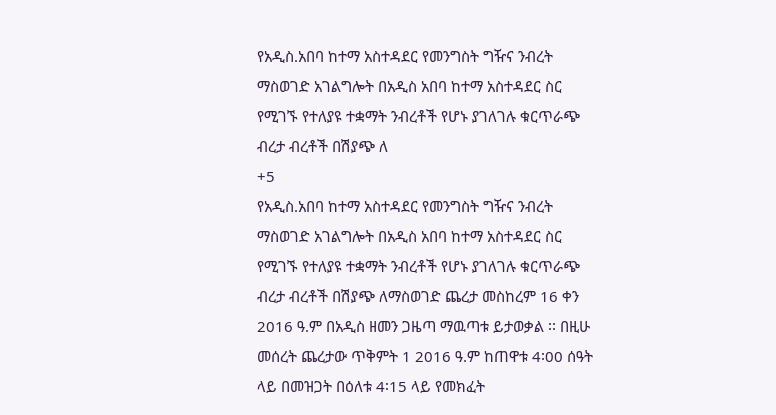የአዲስ.አበባ ከተማ አስተዳደር የመንግስት ግዥና ንብረት ማስወገድ አገልግሎት በአዲስ አበባ ከተማ አስተዳደር ስር የሚገኙ የተለያዩ ተቋማት ንብረቶች የሆኑ ያገለገሉ ቁርጥራጭ ብረታ ብረቶች በሽያጭ ለ
+5
የአዲስ.አበባ ከተማ አስተዳደር የመንግስት ግዥና ንብረት ማስወገድ አገልግሎት በአዲስ አበባ ከተማ አስተዳደር ስር የሚገኙ የተለያዩ ተቋማት ንብረቶች የሆኑ ያገለገሉ ቁርጥራጭ ብረታ ብረቶች በሽያጭ ለማስወገድ ጨረታ መስከረም 16 ቀን 2016 ዓ.ም በአዲስ ዘመን ጋዜጣ ማዉጣቱ ይታወቃል ፡፡ በዚሁ መሰረት ጨረታው ጥቅምት 1 2016 ዓ.ም ከጠዋቱ 4፡00 ሰዓት ላይ በመዝጋት በዕለቱ 4፡15 ላይ የመክፈት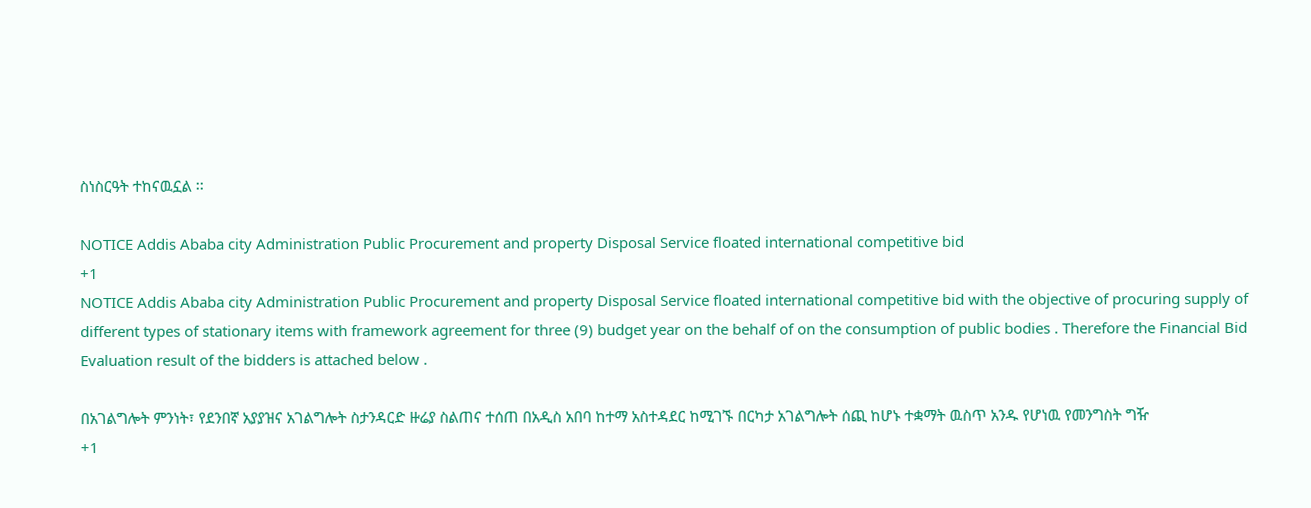ስነስርዓት ተከናዉኗል ፡፡

NOTICE Addis Ababa city Administration Public Procurement and property Disposal Service floated international competitive bid
+1
NOTICE Addis Ababa city Administration Public Procurement and property Disposal Service floated international competitive bid with the objective of procuring supply of different types of stationary items with framework agreement for three (9) budget year on the behalf of on the consumption of public bodies . Therefore the Financial Bid Evaluation result of the bidders is attached below .

በአገልግሎት ምንነት፣ የደንበኛ አያያዝና አገልግሎት ስታንዳርድ ዙሬያ ስልጠና ተሰጠ በአዲስ አበባ ከተማ አስተዳደር ከሚገኙ በርካታ አገልግሎት ሰጪ ከሆኑ ተቋማት ዉስጥ አንዱ የሆነዉ የመንግስት ግዥ
+1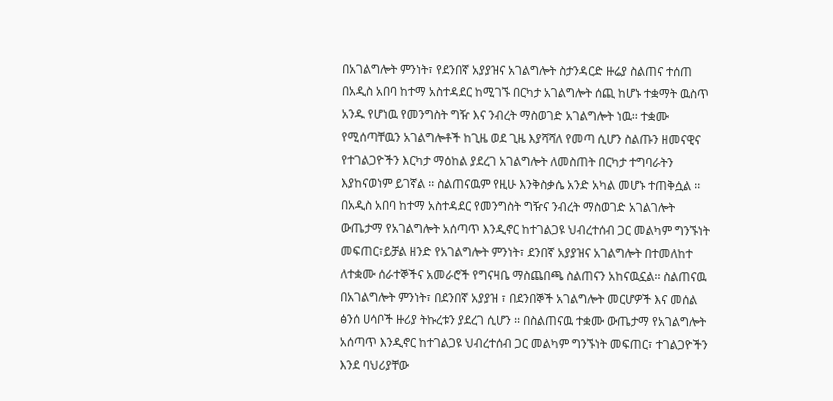በአገልግሎት ምንነት፣ የደንበኛ አያያዝና አገልግሎት ስታንዳርድ ዙሬያ ስልጠና ተሰጠ በአዲስ አበባ ከተማ አስተዳደር ከሚገኙ በርካታ አገልግሎት ሰጪ ከሆኑ ተቋማት ዉስጥ አንዱ የሆነዉ የመንግስት ግዥ እና ንብረት ማስወገድ አገልግሎት ነዉ፡፡ ተቋሙ የሚሰጣቸዉን አገልግሎቶች ከጊዜ ወደ ጊዜ እያሻሻለ የመጣ ሲሆን ስልጡን ዘመናዊና የተገልጋዮችን እርካታ ማዕከል ያደረገ አገልግሎት ለመስጠት በርካታ ተግባራትን እያከናወነም ይገኛል ፡፡ ስልጠናዉም የዚሁ እንቅስቃሴ አንድ አካል መሆኑ ተጠቅሷል ፡፡ በአዲስ አበባ ከተማ አስተዳደር የመንግስት ግዥና ንብረት ማስወገድ አገልገሎት ውጤታማ የአገልግሎት አሰጣጥ እንዲኖር ከተገልጋዩ ህብረተሰብ ጋር መልካም ግንኙነት መፍጠር፣ይቻል ዘንድ የአገልግሎት ምንነት፣ ደንበኛ አያያዝና አገልግሎት በተመለከተ ለተቋሙ ሰራተኞችና አመራሮች የግናዛቤ ማስጨበጫ ስልጠናን አከናዉኗል፡፡ ስልጠናዉ በአገልግሎት ምንነት፣ በደንበኛ አያያዝ ፣ በደንበኞች አገልግሎት መርሆዎች እና መሰል ፅንሰ ሀሳቦች ዙሪያ ትኩረቱን ያደረገ ሲሆን ፡፡ በስልጠናዉ ተቋሙ ውጤታማ የአገልግሎት አሰጣጥ እንዲኖር ከተገልጋዩ ህብረተሰብ ጋር መልካም ግንኙነት መፍጠር፣ ተገልጋዮችን እንደ ባህሪያቸው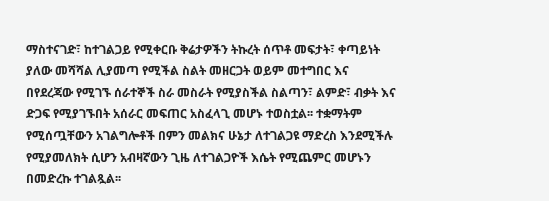ማስተናገድ፣ ከተገልጋይ የሚቀርቡ ቅሬታዎችን ትኩረት ሰጥቶ መፍታት፣ ቀጣይነት ያለው መሻሻል ሊያመጣ የሚችል ስልት መዘርጋት ወይም መተግበር እና በየደረጃው የሚገኙ ሰራተኞች ስራ መስራት የሚያስችል ስልጣን፣ ልምድ፣ ብቃት እና ድጋፍ የሚያገኙበት አሰራር መፍጠር አስፈላጊ መሆኑ ተወስቷል፡፡ ተቋማትም የሚሰጧቸውን አገልግሎቶች በምን መልክና ሁኔታ ለተገልጋዩ ማድረስ እንደሚችሉ የሚያመለክት ሲሆን አብዛኛውን ጊዜ ለተገልጋዮች እሴት የሚጨምር መሆኑን በመድረኩ ተገልጿል፡፡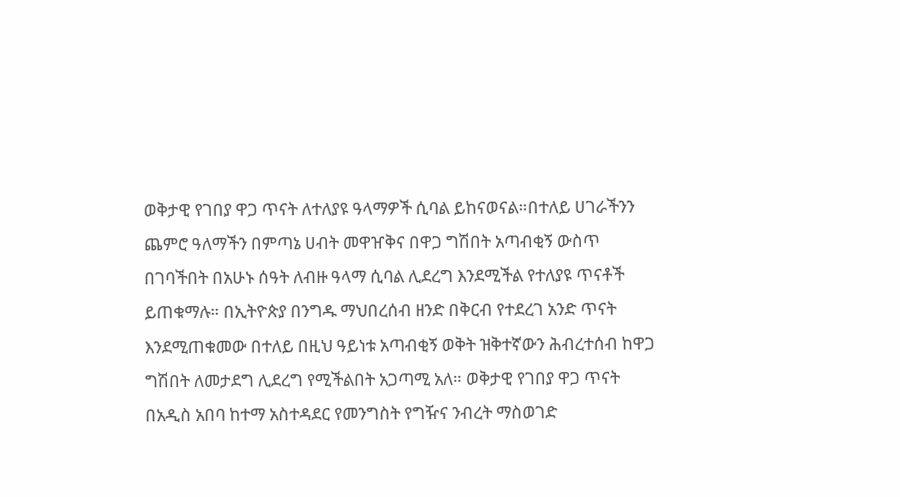ወቅታዊ የገበያ ዋጋ ጥናት ለተለያዩ ዓላማዎች ሲባል ይከናወናል።በተለይ ሀገራችንን ጨምሮ ዓለማችን በምጣኔ ሀብት መዋዠቅና በዋጋ ግሽበት አጣብቂኝ ውስጥ በገባችበት በአሁኑ ሰዓት ለብዙ ዓላማ ሲባል ሊደረግ እንደሚችል የተለያዩ ጥናቶች ይጠቁማሉ። በኢትዮጵያ በንግዱ ማህበረሰብ ዘንድ በቅርብ የተደረገ አንድ ጥናት እንደሚጠቁመው በተለይ በዚህ ዓይነቱ አጣብቂኝ ወቅት ዝቅተኛውን ሕብረተሰብ ከዋጋ ግሽበት ለመታደግ ሊደረግ የሚችልበት አጋጣሚ አለ። ወቅታዊ የገበያ ዋጋ ጥናት በአዲስ አበባ ከተማ አስተዳደር የመንግስት የግዥና ንብረት ማስወገድ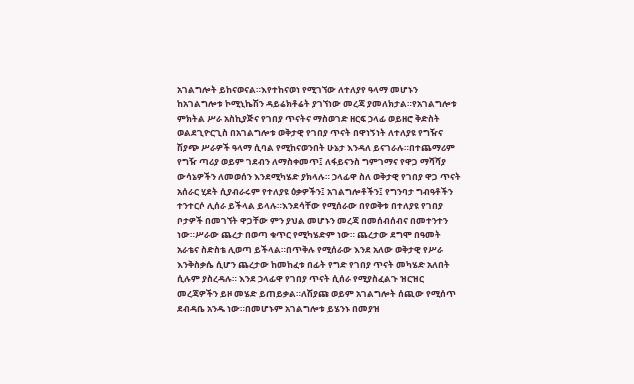አገልግሎት ይከናወናል።እየተከናወነ የሚገኘው ለተለያየ ዓላማ መሆኑን ከአገልግሎቱ ኮሚኒኬሽን ዳይሬክቶሬት ያገኘነው መረጃ ያመለክታል።የአገልግሎቱ ምክትል ሥራ አስኪያጅና የገበያ ጥናትና ማስወገድ ዘርፍ ኃላፊ ወይዘሮ ቅድስት ወልደጊዮርጊስ በአገልግሎቱ ወቅታዊ የገበያ ጥናት በዋነኝነት ለተለያዩ የግዥና ሽያጭ ሥራዎች ዓላማ ሲባል የሚከናወንበት ሁኔታ እንዳለ ይናገራሉ።በተጨማሪም የግዥ ጣሪያ ወይም ገደብን ለማስቀመጥ፤ ለፋይናንስ ግምገማና የዋጋ ማሻሻያ ውሳኔዎችን ለመወሰን እንደሚካሄድ ያክላሉ። ኃላፊዋ ስለ ወቅታዊ የገበያ ዋጋ ጥናት አሰራር ሂደት ሲያብራሩም የተለያዩ ዕቃዎችን፤ አገልግሎቶችን፤ የግንባታ ግብዓቶችን ተንተርሶ ሊሰራ ይችላል ይላሉ።እንደሳቸው የሚሰራው በየወቅቱ በተለያዩ የገበያ ቦታዎች በመገኘት ዋጋቸው ምን ያህል መሆኑን መረጃ በመሰብሰብና በመተንተን ነው።ሥራው ጨረታ በወጣ ቁጥር የሚካሄድም ነው። ጨረታው ደግሞ በዓመት አራቴና ስድስቴ ሊወጣ ይችላል።በጥቅሉ የሚሰራው እንደ አለው ወቅታዊ የሥራ እንቅስቃሴ ሲሆን ጨረታው ከመከፈቱ በፊት የግድ የገበያ ጥናት መካሄድ አለበት ሲሉም ያስረዳሉ። እንደ ኃላፊዋ የገበያ ጥናት ሲሰራ የሚያስፈልጉ ዝርዝር መረጃዎችን ይዞ መሄድ ይጠይቃል።ለሽያጩ ወይም አገልግሎት ሰጪው የሚሰጥ ደብዳቤ አንዱ ነው።በመሆኑም አገልግሎቱ ይሄንኑ በመያዝ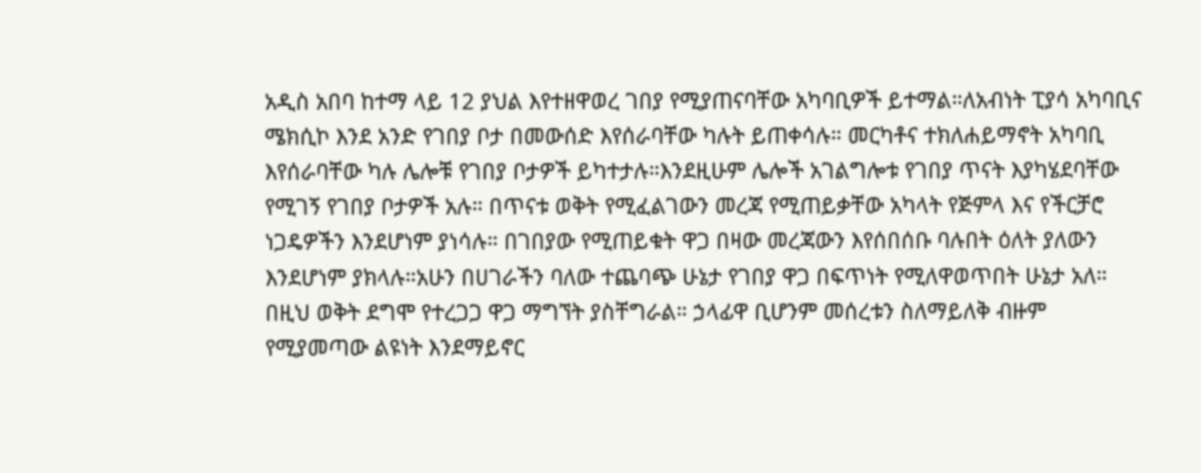አዲስ አበባ ከተማ ላይ 12 ያህል እየተዘዋወረ ገበያ የሚያጠናባቸው አካባቢዎች ይተማል።ለአብነት ፒያሳ አካባቢና ሜክሲኮ እንደ አንድ የገበያ ቦታ በመውሰድ እየሰራባቸው ካሉት ይጠቀሳሉ። መርካቶና ተክለሐይማኖት አካባቢ እየሰራባቸው ካሉ ሌሎቹ የገበያ ቦታዎች ይካተታሉ።እንደዚሁም ሌሎች አገልግሎቱ የገበያ ጥናት እያካሄደባቸው የሚገኝ የገበያ ቦታዎች አሉ። በጥናቱ ወቅት የሚፈልገውን መረጃ የሚጠይቃቸው አካላት የጅምላ እና የችርቻሮ ነጋዴዎችን እንደሆነም ያነሳሉ። በገበያው የሚጠይቁት ዋጋ በዛው መረጃውን እየሰበሰቡ ባሉበት ዕለት ያለውን እንደሆነም ያክላሉ።አሁን በሀገራችን ባለው ተጨባጭ ሁኔታ የገበያ ዋጋ በፍጥነት የሚለዋወጥበት ሁኔታ አለ። በዚህ ወቅት ደግሞ የተረጋጋ ዋጋ ማግኘት ያስቸግራል። ኃላፊዋ ቢሆንም መሰረቱን ስለማይለቅ ብዙም የሚያመጣው ልዩነት እንደማይኖር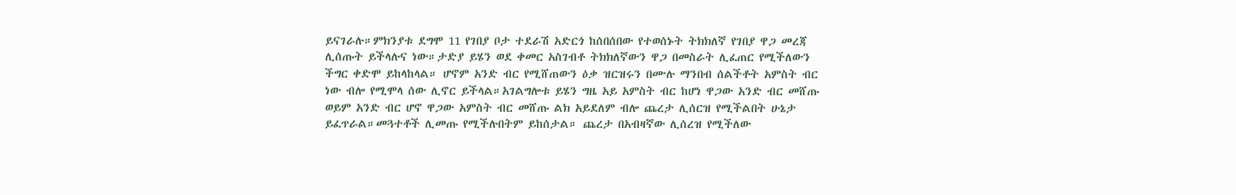ይናገራሉ።ምክንያቱ ደግሞ 11 የገበያ ቦታ ተደራሽ አድርጎ ከሰበሰበው የተወሰኑት ትክክለኛ የገበያ ዋጋ መረጃ ሊሰጡት ይችላሉና ነው።ታድያ ይሄን ወደ ቀመር አስገብቶ ትክክለኛውን ዋጋ በመስራት ሊፈጠር የሚችለውን ችግር ቀድሞ ይከላከላል። ሆኖም አንድ ብር የሚሸጠውን ዕቃ ዝርዝሩን በሙሉ ማንበብ ሰልችቶት አምስት ብር ነው ብሎ የሚሞላ ሰው ሊኖር ይችላል።አገልግሎቱ ይሄን ግዜ አይ አምስት ብር ከሆነ ዋጋው አንድ ብር መሸጡ ወይም አንድ ብር ሆኖ ዋጋው አምስት ብር መሸጡ ልክ አይደለም ብሎ ጨረታ ሊሰርዝ የሚችልበት ሁኔታ ይፈጥራል።መጓተቶች ሊመጡ የሚችሉበትም ይከሰታል። ጨረታ በአብዛኛው ሊሰረዝ የሚችለው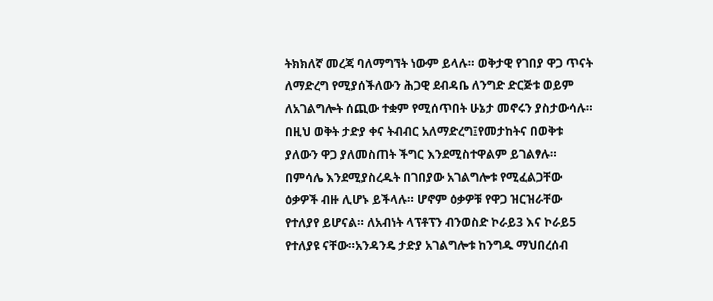ትክክለኛ መረጃ ባለማግኘት ነውም ይላሉ። ወቅታዊ የገበያ ዋጋ ጥናት ለማድረግ የሚያሰችለውን ሕጋዊ ደብዳቤ ለንግድ ድርጅቱ ወይም ለአገልግሎት ሰጪው ተቋም የሚሰጥበት ሁኔታ መኖሩን ያስታውሳሉ። በዚህ ወቅት ታድያ ቀና ትብብር አለማድረግ፤የመታከትና በወቅቱ ያለውን ዋጋ ያለመስጠት ችግር እንደሚስተዋልም ይገልፃሉ። በምሳሌ እንደሚያስረዱት በገበያው አገልግሎቱ የሚፈልጋቸው ዕቃዎች ብዙ ሊሆኑ ይችላሉ። ሆኖም ዕቃዎቹ የዋጋ ዝርዝራቸው የተለያየ ይሆናል። ለአብነት ላፕቶፕን ብንወስድ ኮራይ3 እና ኮራይ5 የተለያዩ ናቸው።አንዳንዴ ታድያ አገልግሎቱ ከንግዱ ማህበረሰብ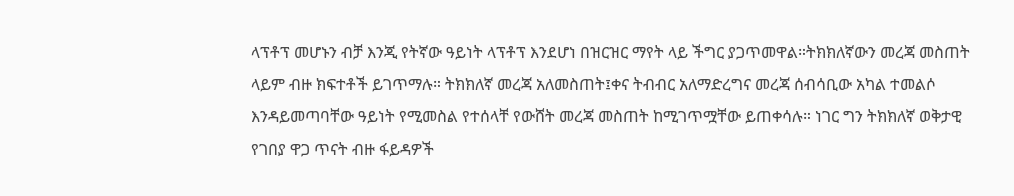ላፕቶፕ መሆኑን ብቻ እንጂ የትኛው ዓይነት ላፕቶፕ እንደሆነ በዝርዝር ማየት ላይ ችግር ያጋጥመዋል።ትክክለኛውን መረጃ መስጠት ላይም ብዙ ክፍተቶች ይገጥማሉ። ትክክለኛ መረጃ አለመስጠት፤ቀና ትብብር አለማድረግና መረጃ ሰብሳቢው አካል ተመልሶ እንዳይመጣባቸው ዓይነት የሚመስል የተሰላቸ የውሸት መረጃ መስጠት ከሚገጥሟቸው ይጠቀሳሉ። ነገር ግን ትክክለኛ ወቅታዊ የገበያ ዋጋ ጥናት ብዙ ፋይዳዎች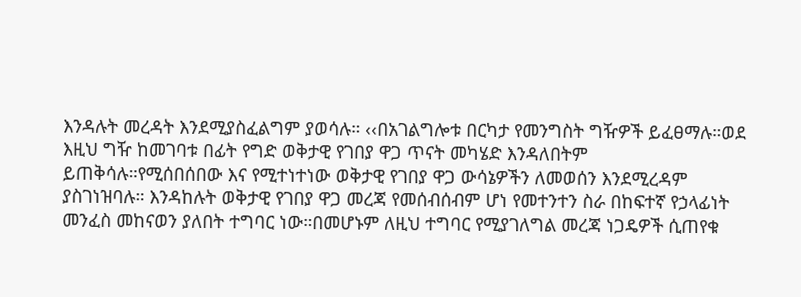እንዳሉት መረዳት እንደሚያስፈልግም ያወሳሉ። ‹‹በአገልግሎቱ በርካታ የመንግስት ግዥዎች ይፈፀማሉ።ወደ እዚህ ግዥ ከመገባቱ በፊት የግድ ወቅታዊ የገበያ ዋጋ ጥናት መካሄድ እንዳለበትም ይጠቅሳሉ።የሚሰበሰበው እና የሚተነተነው ወቅታዊ የገበያ ዋጋ ውሳኔዎችን ለመወሰን እንደሚረዳም ያስገነዝባሉ። እንዳከሉት ወቅታዊ የገበያ ዋጋ መረጃ የመሰብሰብም ሆነ የመተንተን ስራ በከፍተኛ የኃላፊነት መንፈስ መከናወን ያለበት ተግባር ነው።በመሆኑም ለዚህ ተግባር የሚያገለግል መረጃ ነጋዴዎች ሲጠየቁ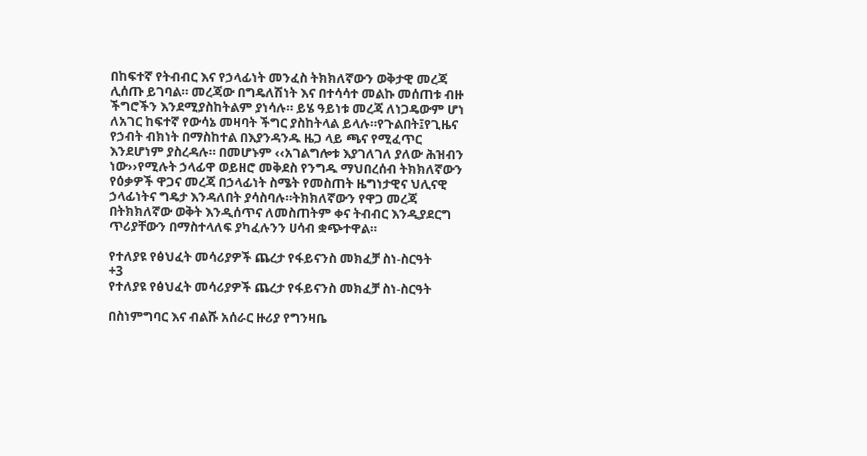በከፍተኛ የትብብር እና የኃላፊነት መንፈስ ትክክለኛውን ወቅታዊ መረጃ ሊሰጡ ይገባል። መረጃው በግዴለሽነት እና በተሳሳተ መልኩ መሰጠቱ ብዙ ችግሮችን እንደሚያስከትልም ያነሳሉ። ይሄ ዓይነቱ መረጃ ለነጋዴውም ሆነ ለአገር ከፍተኛ የውሳኔ መዛባት ችግር ያስከትላል ይላሉ።የጉልበት፤የጊዜና የኃብት ብክነት በማስከተል በእያንዳንዱ ዜጋ ላይ ጫና የሚፈጥር እንደሆነም ያስረዳሉ። በመሆኑም ‹‹አገልግሎቱ እያገለገለ ያለው ሕዝብን ነው››የሚሉት ኃላፊዋ ወይዘሮ መቅደስ የንግዱ ማህበረሰብ ትክክለኛውን የዕቃዎች ዋጋና መረጃ በኃላፊነት ስሜት የመስጠት ዜግነታዊና ህሊናዊ ኃላፊነትና ግዴታ እንዳለበት ያሳስባሉ።ትክክለኛውን የዋጋ መረጃ በትክክለኛው ወቅት እንዲሰጥና ለመስጠትም ቀና ትብብር እንዲያደርግ ጥሪያቸውን በማስተላለፍ ያካፈሉንን ሀሳብ ቋጭተዋል።

የተለያዩ የፅህፈት መሳሪያዎች ጨረታ የፋይናንስ መክፈቻ ስነ-ስርዓት
+3
የተለያዩ የፅህፈት መሳሪያዎች ጨረታ የፋይናንስ መክፈቻ ስነ-ስርዓት

በስነምግባር እና ብልሹ አሰራር ዙሪያ የግንዛቤ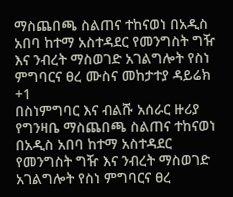ማስጨበጫ ስልጠና ተከናወነ በአዲስ አበባ ከተማ አስተዳደር የመንግስት ግዥ እና ንብረት ማስወገድ አገልግሎት የስነ ምግባርና ፀረ ሙስና መከታተያ ዳይሬክ
+1
በስነምግባር እና ብልሹ አሰራር ዙሪያ የግንዛቤ ማስጨበጫ ስልጠና ተከናወነ በአዲስ አበባ ከተማ አስተዳደር የመንግስት ግዥ እና ንብረት ማስወገድ አገልግሎት የስነ ምግባርና ፀረ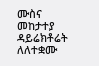ሙስና መከታተያ ዳይሬክቶሬት ለለተቋሙ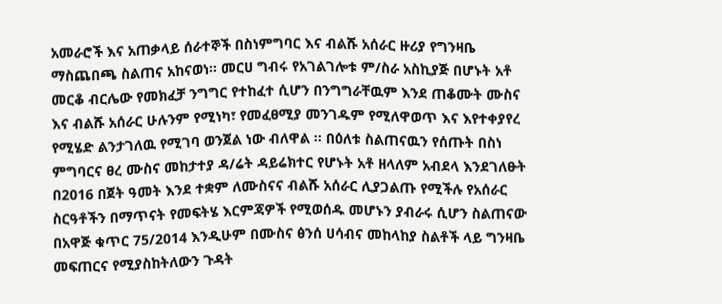አመራሮች እና አጠቃላይ ሰራተኞች በስነምግባር እና ብልሹ አሰራር ዙሪያ የግንዛቤ ማስጨበጫ ስልጠና አከናወነ፡፡ መርሀ ግብሩ የአገልገሎቱ ም/ስራ አስኪያጅ በሆኑት አቶ መርቆ ብርሌው የመክፈቻ ንግግር የተከፈተ ሲሆን በንግግራቸዉም እንደ ጠቆሙት ሙስና እና ብልሹ አሰራር ሁሉንም የሚነካ፣ የመፈፀሚያ መንገዱም የሚለዋወጥ እና እየተቀያየረ የሚሄድ ልንታገለዉ የሚገባ ወንጀል ነው ብለዋል ፡፡ በዕለቱ ስልጠናዉን የሰጡት በስነ ምግባርና ፀረ ሙስና መከታተያ ዳ/ሬት ዳይሬክተር የሆኑት አቶ ዘላለም አብደላ እንደገለፁት በ2016 በጀት ዓመት እንደ ተቋም ለሙስናና ብልሹ አሰራር ሊያጋልጡ የሚችሉ የአሰራር ስርዓቶችን በማጥናት የመፍትሄ እርምጃዎች የሚወሰዱ መሆኑን ያብራሩ ሲሆን ስልጠናው በአዋጅ ቁጥር 75/2014 እንዲሁም በሙስና ፅንሰ ሀሳብና መከላከያ ስልቶች ላይ ግንዛቤ መፍጠርና የሚያስከትለውን ጉዳት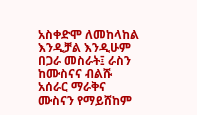አስቀድሞ ለመከላከል እንዲቻል እንዲሁም በጋራ መስራት፤ ራስን ከሙስናና ብልሹ አሰራር ማራቅና ሙስናን የማይሸከም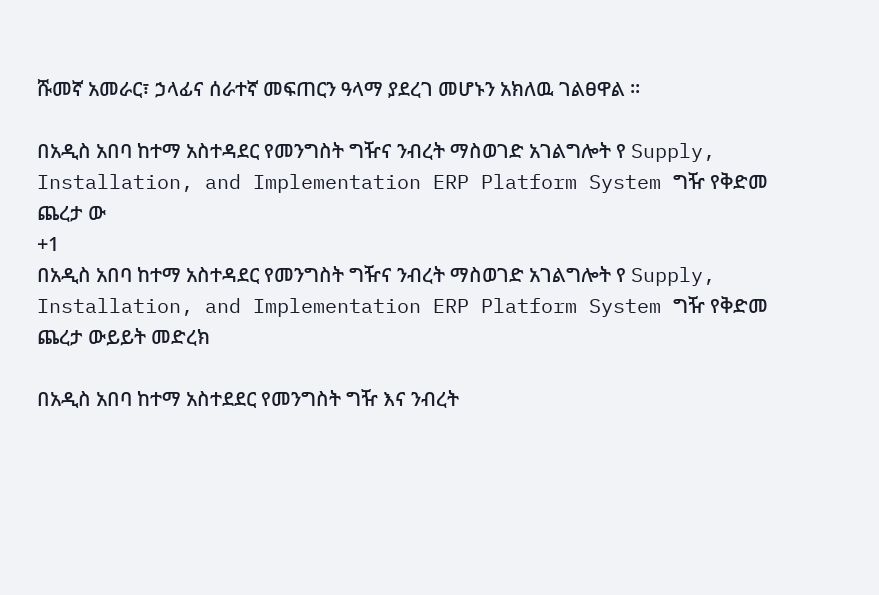ሹመኛ አመራር፣ ኃላፊና ሰራተኛ መፍጠርን ዓላማ ያደረገ መሆኑን አክለዉ ገልፀዋል ፡፡

በአዲስ አበባ ከተማ አስተዳደር የመንግስት ግዥና ንብረት ማስወገድ አገልግሎት የ Supply, Installation, and Implementation ERP Platform System ግዥ የቅድመ ጨረታ ው
+1
በአዲስ አበባ ከተማ አስተዳደር የመንግስት ግዥና ንብረት ማስወገድ አገልግሎት የ Supply, Installation, and Implementation ERP Platform System ግዥ የቅድመ ጨረታ ውይይት መድረክ

በአዲስ አበባ ከተማ አስተደደር የመንግስት ግዥ እና ንብረት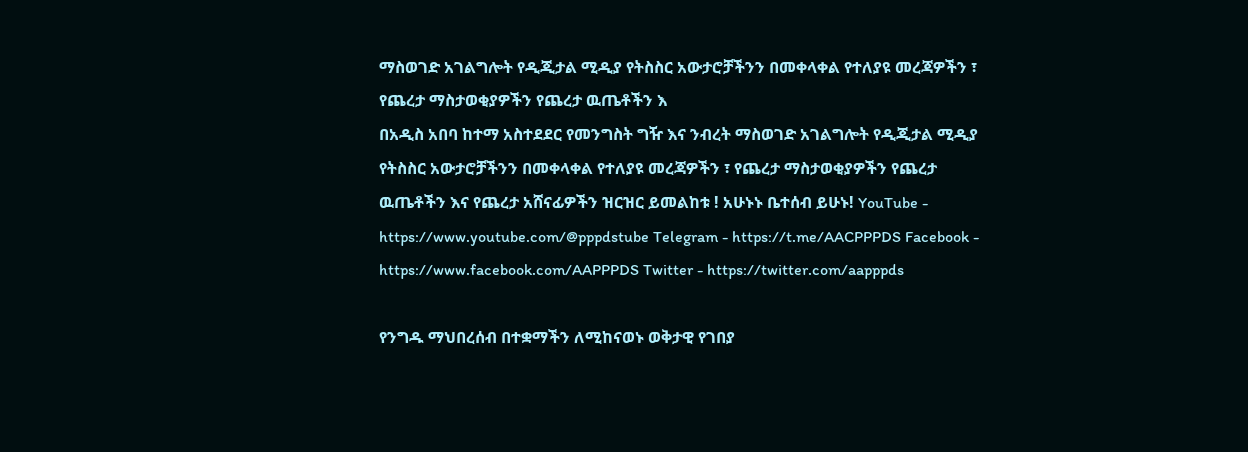ማስወገድ አገልግሎት የዲጂታል ሚዲያ የትስስር አውታሮቻችንን በመቀላቀል የተለያዩ መረጃዎችን ፣ የጨረታ ማስታወቂያዎችን የጨረታ ዉጤቶችን እ
በአዲስ አበባ ከተማ አስተደደር የመንግስት ግዥ እና ንብረት ማስወገድ አገልግሎት የዲጂታል ሚዲያ የትስስር አውታሮቻችንን በመቀላቀል የተለያዩ መረጃዎችን ፣ የጨረታ ማስታወቂያዎችን የጨረታ ዉጤቶችን እና የጨረታ አሸናፊዎችን ዝርዝር ይመልከቱ ! አሁኑኑ ቤተሰብ ይሁኑ! YouTube - https://www.youtube.com/@pppdstube Telegram - https://t.me/AACPPPDS Facebook - https://www.facebook.com/AAPPPDS Twitter - https://twitter.com/aapppds

የንግዱ ማህበረሰብ በተቋማችን ለሚከናወኑ ወቅታዊ የገበያ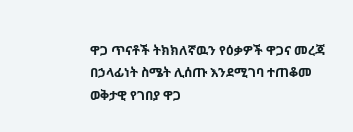ዋጋ ጥናቶች ትክክለኛዉን የዕቃዎች ዋጋና መረጃ በኃላፊነት ስሜት ሊሰጡ እንደሚገባ ተጠቆመ ወቅታዊ የገበያ ዋጋ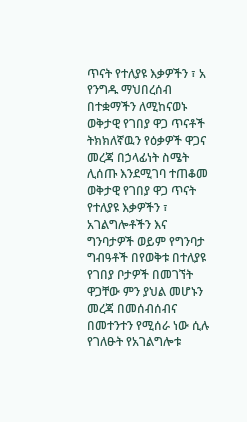ጥናት የተለያዩ እቃዎችን ፣ አ
የንግዱ ማህበረሰብ በተቋማችን ለሚከናወኑ ወቅታዊ የገበያ ዋጋ ጥናቶች ትክክለኛዉን የዕቃዎች ዋጋና መረጃ በኃላፊነት ስሜት ሊሰጡ እንደሚገባ ተጠቆመ ወቅታዊ የገበያ ዋጋ ጥናት የተለያዩ እቃዎችን ፣ አገልግሎቶችን እና ግንባታዎች ወይም የግንባታ ግብዓቶች በየወቅቱ በተለያዩ የገበያ ቦታዎች በመገኘት ዋጋቸው ምን ያህል መሆኑን መረጃ በመሰብሰብና በመተንተን የሚሰራ ነው ሲሉ የገለፁት የአገልግሎቱ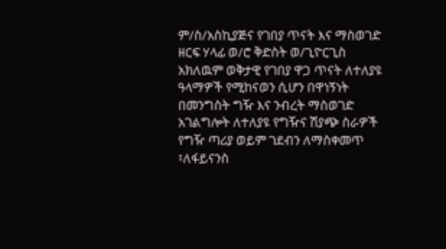ም/ስ/አስኪያጅና የገበያ ጥናት እና ማስወገድ ዘርፍ ሃላፊ ወ/ሮ ቅድስት ወ/ጊዮርጊስ አክለዉም ወቅታዊ የገበያ ዋጋ ጥናት ለተለያዩ ዓላማዎች የሚከናወን ሲሆን በዋነኝነት በመንግስት ግዥ እና ንብረት ማስወገድ አገልግሎት ለተለያዩ የግዥና ሽያጭ ስራዎች የግዥ ጣሪያ ወይም ገደብን ለማስቀመጥ ፣ለፋይናንስ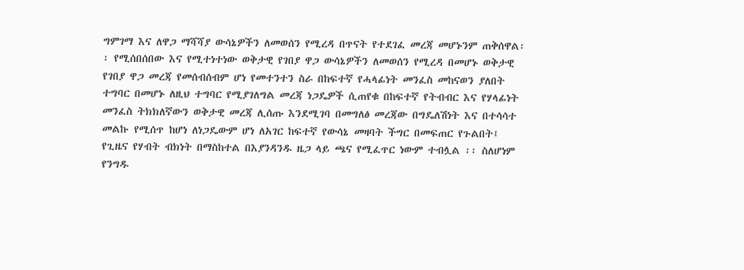ግምገማ እና ለዋጋ ማሻሻያ ውሳኔዎችን ለመወሰን የሚረዳ በጥናት የተደገፈ መረጃ መሆኑንም ጠቅሰዋል፡፡ የሚሰበሰበው እና የሚተነተነው ወቅታዊ የገበያ ዋጋ ውሳኔዎችን ለመወሰን የሚረዳ በመሆኑ ወቅታዊ የገበያ ዋጋ መረጃ የመሰብሰብም ሆነ የመተንተን ስራ በከፍተኛ የሓላፊነት መንፈስ መከናወን ያለበት ተግባር በመሆኑ ለዚህ ተግባር የሚያገለግል መረጃ ነጋዴዎች ሲጠየቁ በከፍተኛ የትብብር እና የሃላፊነት መንፈስ ትክክለኛውን ወቅታዊ መረጃ ሊሰጡ እንደሚገባ በመግለፅ መረጃው በግዴለሽነት እና በተሳሳተ መልኩ የሚሰጥ ከሆነ ለነጋዴውም ሆነ ለአገር ከፍተኛ የውሳኔ መዛባት ችግር በመፍጠር የጉልበት፤ የጊዜና የሃብት ብክነት በማስከተል በእያንዳንዱ ዜጋ ላይ ጫና የሚፈጥር ነውም ተብሏል ፡፡ ስለሆነም የንግዱ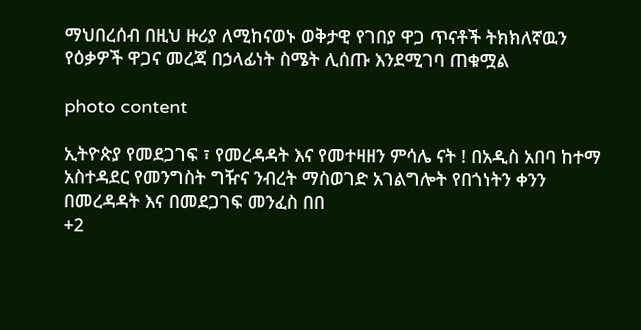ማህበረሰብ በዚህ ዙሪያ ለሚከናወኑ ወቅታዊ የገበያ ዋጋ ጥናቶች ትክክለኛዉን የዕቃዎች ዋጋና መረጃ በኃላፊነት ስሜት ሊሰጡ እንደሚገባ ጠቁሟል

photo content

ኢትዮጵያ የመደጋገፍ ፣ የመረዳዳት እና የመተዛዘን ምሳሌ ናት ! በአዲስ አበባ ከተማ አስተዳደር የመንግስት ግዥና ንብረት ማስወገድ አገልግሎት የበጎነትን ቀንን በመረዳዳት እና በመደጋገፍ መንፈስ በበ
+2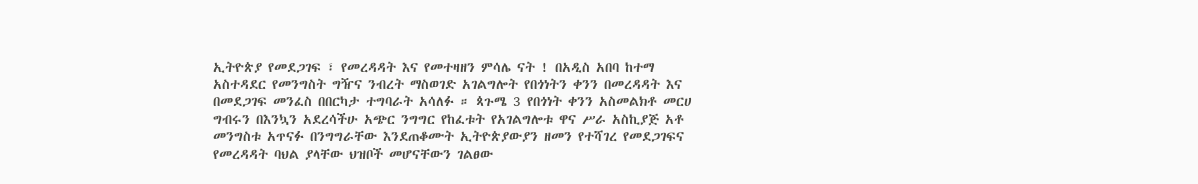ኢትዮጵያ የመደጋገፍ ፣ የመረዳዳት እና የመተዛዘን ምሳሌ ናት ! በአዲስ አበባ ከተማ አስተዳደር የመንግስት ግዥና ንብረት ማስወገድ አገልግሎት የበጎነትን ቀንን በመረዳዳት እና በመደጋገፍ መንፈስ በበርካታ ተግባራት አሳለፉ ። ጳጉሜ 3 የበጎነት ቀንን አስመልክቶ መርሀ ግብሩን በእንኳን አደረሳችሁ አጭር ንግግር የከፈቱት የአገልግሎቱ ዋና ሥራ አስኪያጅ አቶ መንግስቱ አጥናፉ በንግግራቸው እንደጠቆሙት ኢትዮጵያውያን ዘመን የተሻገረ የመደጋገፍና የመረዳዳት ባህል ያላቸው ህዝቦች መሆናቸውን ገልፀው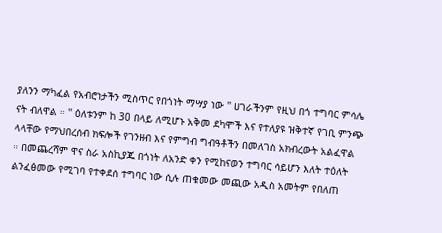ያለንን ማካፈል የአብሮነታችን ሚስጥር የበጎነት ማሣያ ነው '' ሀገራችንም የዚህ በጎ ተግባር ምሳሌ ናት ብለዋል ። '' ዕለቱንም ከ 30 በላይ ለሚሆኑ አቅመ ደካሞች እና የተለያዩ ዝቅተኛ የገቢ ምንጭ ላላቸው የማህበረሰብ ክፍሎች የገንዘብ እና የምግብ ግብዓቶችን በመለገስ አክብረውት አልፈዋል ። በመጨረሻም ዋና ስራ አስኪያጁ በጎነት ለአንድ ቀን የሚከናወን ተግባር ሳይሆን እለት ተዕለት ልንፈፅመው የሚገባ የተቀደሰ ተግባር ነው ሲሉ ጠቁመው መጪው አዲስ አመትም የበለጠ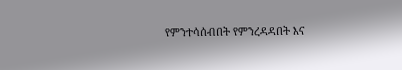የምንተሳሰብበት የምንረዳዳበት እና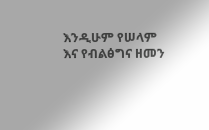እንዲሁም የሠላም እና የብልፅግና ዘመን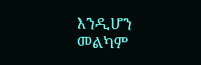እንዲሆን መልካም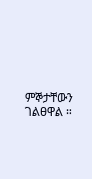ምኞታቸውን ገልፀዋል ።